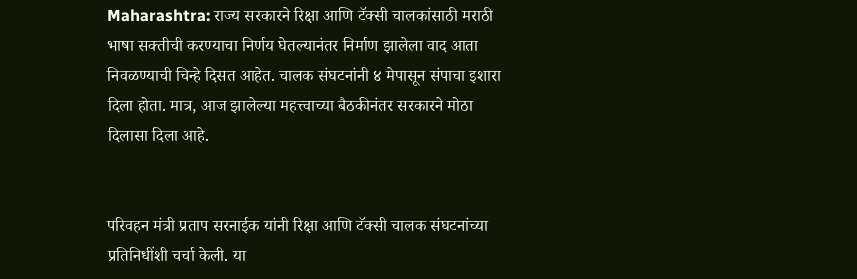Maharashtra: राज्य सरकारने रिक्षा आणि टॅक्सी चालकांसाठी मराठी भाषा सक्तीची करण्याचा निर्णय घेतल्यानंतर निर्माण झालेला वाद आता निवळण्याची चिन्हे दिसत आहेत. चालक संघटनांनी ४ मेपासून संपाचा इशारा दिला होता. मात्र, आज झालेल्या महत्त्वाच्या बैठकीनंतर सरकारने मोठा दिलासा दिला आहे.


परिवहन मंत्री प्रताप सरनाईक यांनी रिक्षा आणि टॅक्सी चालक संघटनांच्या प्रतिनिधींशी चर्चा केली. या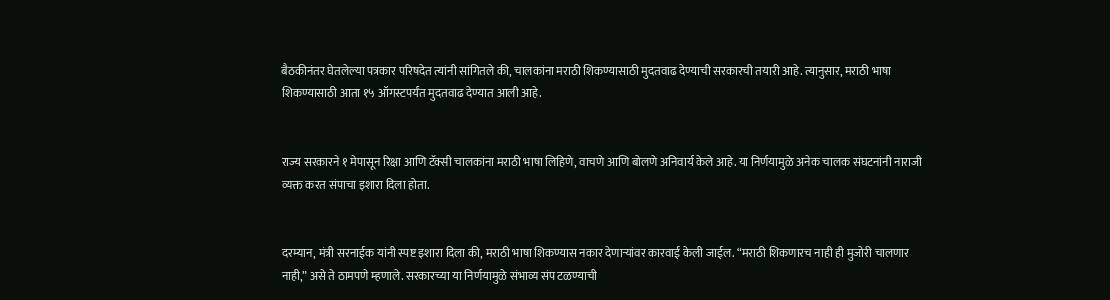बैठकीनंतर घेतलेल्या पत्रकार परिषदेत त्यांनी सांगितले की, चालकांना मराठी शिकण्यासाठी मुदतवाढ देण्याची सरकारची तयारी आहे. त्यानुसार, मराठी भाषा शिकण्यासाठी आता १५ ऑगस्टपर्यंत मुदतवाढ देण्यात आली आहे.


राज्य सरकारने १ मेपासून रिक्षा आणि टॅक्सी चालकांना मराठी भाषा लिहिणे, वाचणे आणि बोलणे अनिवार्य केले आहे. या निर्णयामुळे अनेक चालक संघटनांनी नाराजी व्यक्त करत संपाचा इशारा दिला होता.


दरम्यान, मंत्री सरनाईक यांनी स्पष्ट इशारा दिला की, मराठी भाषा शिकण्यास नकार देणाऱ्यांवर कारवाई केली जाईल. “मराठी शिकणारच नाही ही मुजोरी चालणार नाही,” असे ते ठामपणे म्हणाले. सरकारच्या या निर्णयामुळे संभाव्य संप टळण्याची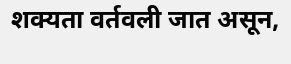शक्यता वर्तवली जात असून,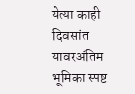येत्या काही दिवसांत यावरअंतिम भूमिका स्पष्ट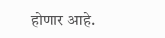होणार आहे.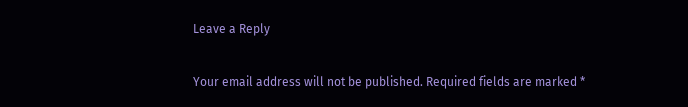Leave a Reply

Your email address will not be published. Required fields are marked *